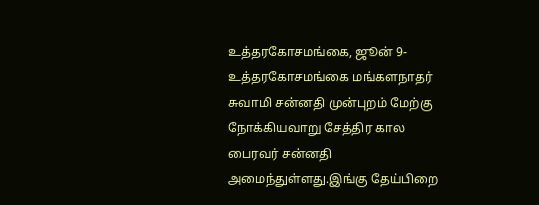உத்தரகோசமங்கை, ஜூன் 9- உத்தரகோசமங்கை மங்களநாதர் சுவாமி சன்னதி முன்புறம் மேற்கு நோக்கியவாறு சேத்திர கால பைரவர் சன்னதி அமைந்துள்ளது.இங்கு தேய்பிறை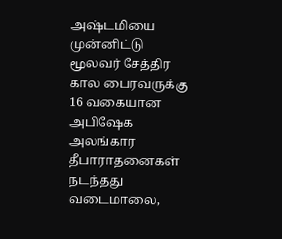அஷ்டமியை முன்னிட்டு மூலவர் சேத்திர கால பைரவருக்கு 16 வகையான அபிஷேக அலங்கார தீபாராதனைகள் நடந்தது வடைமாலை,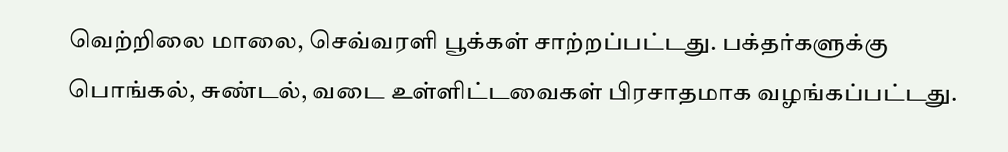வெற்றிலை மாலை, செவ்வரளி பூக்கள் சாற்றப்பட்டது. பக்தர்களுக்கு பொங்கல், சுண்டல், வடை உள்ளிட்டவைகள் பிரசாதமாக வழங்கப்பட்டது.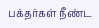பக்தர்கள் நீண்ட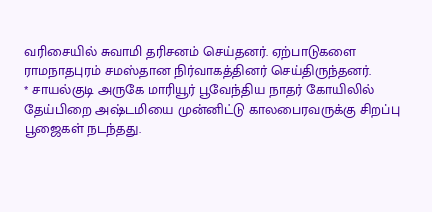வரிசையில் சுவாமி தரிசனம் செய்தனர். ஏற்பாடுகளை ராமநாதபுரம் சமஸ்தான நிர்வாகத்தினர் செய்திருந்தனர்.
* சாயல்குடி அருகே மாரியூர் பூவேந்திய நாதர் கோயிலில் தேய்பிறை அஷ்டமியை முன்னிட்டு காலபைரவருக்கு சிறப்பு பூஜைகள் நடந்தது.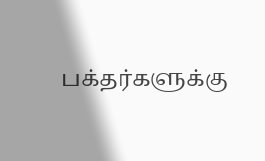பக்தர்களுக்கு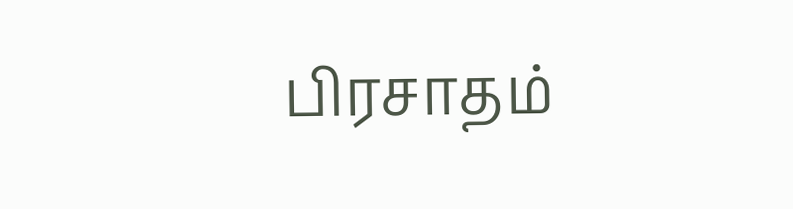பிரசாதம்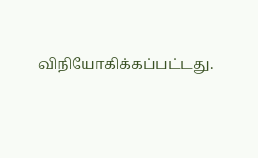விநியோகிக்கப்பட்டது.